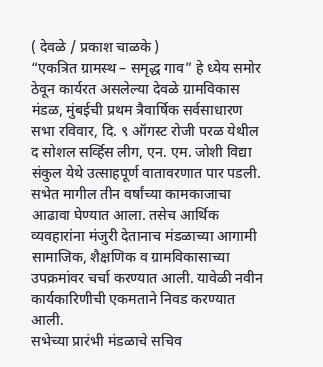( देवळे / प्रकाश चाळके )
“एकत्रित ग्रामस्थ – समृद्ध गाव” हे ध्येय समोर ठेवून कार्यरत असलेल्या देवळे ग्रामविकास मंडळ, मुंबईची प्रथम त्रैवार्षिक सर्वसाधारण सभा रविवार, दि. ९ ऑगस्ट रोजी परळ येथील द सोशल सर्व्हिस लीग, एन. एम. जोशी विद्या संकुल येथे उत्साहपूर्ण वातावरणात पार पडली. सभेत मागील तीन वर्षांच्या कामकाजाचा आढावा घेण्यात आला. तसेच आर्थिक व्यवहारांना मंजुरी देतानाच मंडळाच्या आगामी सामाजिक, शैक्षणिक व ग्रामविकासाच्या उपक्रमांवर चर्चा करण्यात आली. यावेळी नवीन कार्यकारिणीची एकमताने निवड करण्यात आली.
सभेच्या प्रारंभी मंडळाचे सचिव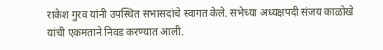राकेश गुरव यांनी उपस्थित सभासदांचे स्वागत केले. सभेच्या अध्यक्षपदी संजय काळोखे यांची एकमताने निवड करण्यात आली.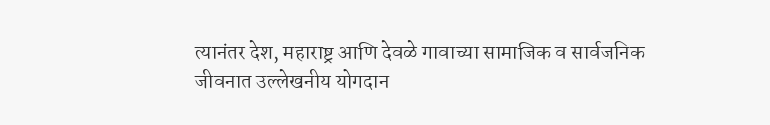त्यानंतर देश, महाराष्ट्र आणि देवळे गावाच्या सामाजिक व सार्वजनिक जीवनात उल्लेखनीय योगदान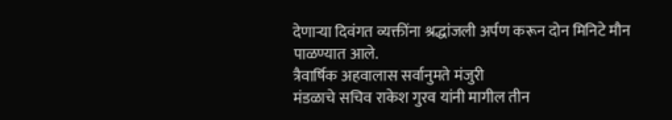देणाऱ्या दिवंगत व्यक्तींना श्रद्धांजली अर्पण करून दोन मिनिटे मौन पाळण्यात आले.
त्रैवार्षिक अहवालास सर्वानुमते मंजुरी
मंडळाचे सचिव राकेश गुरव यांनी मागील तीन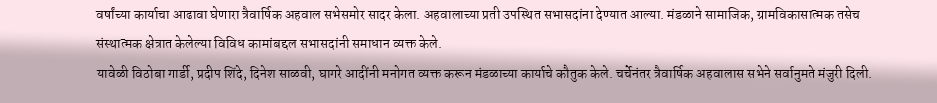वर्षांच्या कार्याचा आढावा घेणारा त्रैवार्षिक अहवाल सभेसमोर सादर केला. अहवालाच्या प्रती उपस्थित सभासदांना देण्यात आल्या. मंडळाने सामाजिक, ग्रामविकासात्मक तसेच संस्थात्मक क्षेत्रात केलेल्या विविध कामांबद्दल सभासदांनी समाधान व्यक्त केले.
यावेळी विठोबा गार्डी, प्रदीप शिंदे, दिनेश साळवी, घागरे आदींनी मनोगत व्यक्त करून मंडळाच्या कार्याचे कौतुक केले. चर्चेनंतर त्रैवार्षिक अहवालास सभेने सर्वानुमते मंजुरी दिली.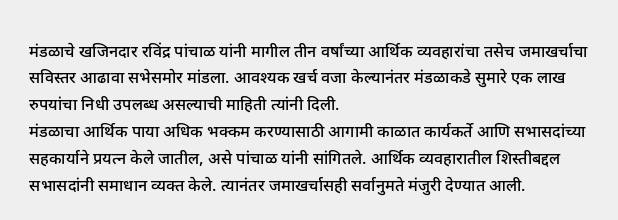मंडळाचे खजिनदार रविंद्र पांचाळ यांनी मागील तीन वर्षांच्या आर्थिक व्यवहारांचा तसेच जमाखर्चाचा सविस्तर आढावा सभेसमोर मांडला. आवश्यक खर्च वजा केल्यानंतर मंडळाकडे सुमारे एक लाख रुपयांचा निधी उपलब्ध असल्याची माहिती त्यांनी दिली.
मंडळाचा आर्थिक पाया अधिक भक्कम करण्यासाठी आगामी काळात कार्यकर्ते आणि सभासदांच्या सहकार्याने प्रयत्न केले जातील, असे पांचाळ यांनी सांगितले. आर्थिक व्यवहारातील शिस्तीबद्दल सभासदांनी समाधान व्यक्त केले. त्यानंतर जमाखर्चासही सर्वानुमते मंजुरी देण्यात आली.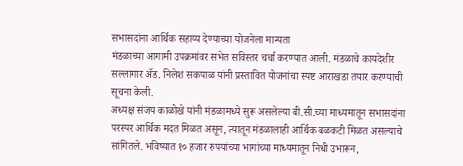सभासदांना आर्थिक सहाय्य देण्याच्या योजनेला मान्यता
मंडळाच्या आगामी उपक्रमांवर सभेत सविस्तर चर्चा करण्यात आली. मंडळाचे कायदेशीर सल्लागार ॲड. निलेश सकपाळ यांनी प्रस्तावित योजनांचा स्पष्ट आराखडा तयार करण्याची सूचना केली.
अध्यक्ष संजय काळोखे यांनी मंडळामध्ये सुरू असलेल्या बी.सी.च्या माध्यमातून सभासदांना परस्पर आर्थिक मदत मिळत असून, त्यातून मंडळालाही आर्थिक बळकटी मिळत असल्याचे सांगितले. भविष्यात १० हजार रुपयांच्या भागांच्या माध्यमातून निधी उभारून,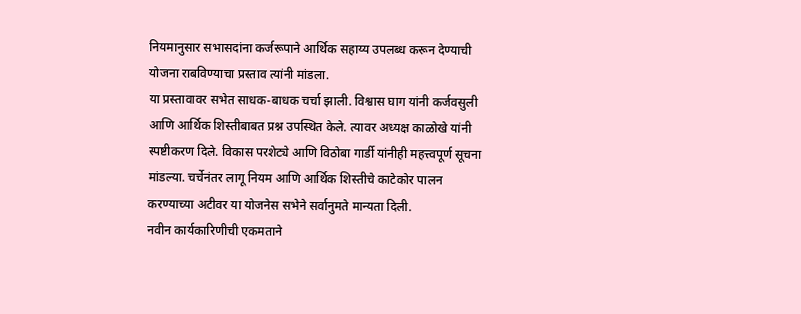नियमानुसार सभासदांना कर्जरूपाने आर्थिक सहाय्य उपलब्ध करून देण्याची योजना राबविण्याचा प्रस्ताव त्यांनी मांडला.
या प्रस्तावावर सभेत साधक-बाधक चर्चा झाली. विश्वास घाग यांनी कर्जवसुली आणि आर्थिक शिस्तीबाबत प्रश्न उपस्थित केले. त्यावर अध्यक्ष काळोखे यांनी स्पष्टीकरण दिले. विकास परशेट्ये आणि विठोबा गार्डी यांनीही महत्त्वपूर्ण सूचना मांडल्या. चर्चेनंतर लागू नियम आणि आर्थिक शिस्तीचे काटेकोर पालन करण्याच्या अटीवर या योजनेस सभेने सर्वानुमते मान्यता दिली.
नवीन कार्यकारिणीची एकमताने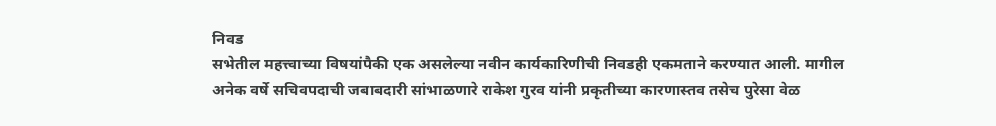निवड
सभेतील महत्त्वाच्या विषयांपैकी एक असलेल्या नवीन कार्यकारिणीची निवडही एकमताने करण्यात आली. मागील अनेक वर्षे सचिवपदाची जबाबदारी सांभाळणारे राकेश गुरव यांनी प्रकृतीच्या कारणास्तव तसेच पुरेसा वेळ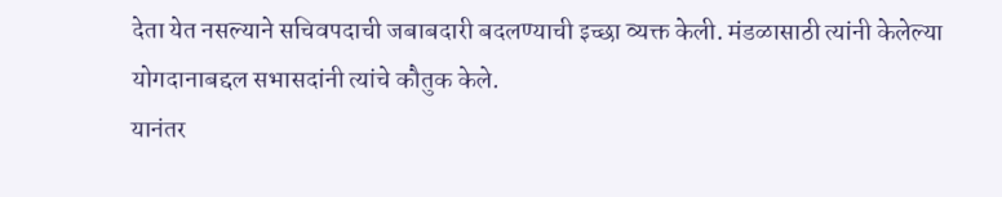देता येत नसल्याने सचिवपदाची जबाबदारी बदलण्याची इच्छा व्यक्त केली. मंडळासाठी त्यांनी केलेल्या योगदानाबद्दल सभासदांनी त्यांचे कौतुक केले.
यानंतर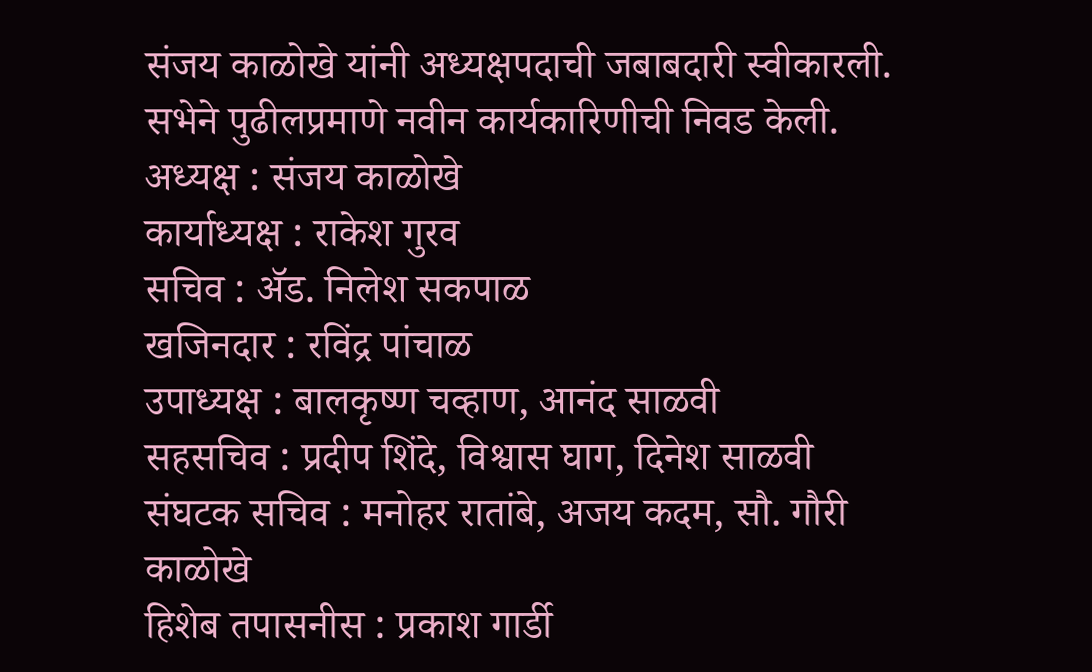संजय काळोखे यांनी अध्यक्षपदाची जबाबदारी स्वीकारली. सभेने पुढीलप्रमाणे नवीन कार्यकारिणीची निवड केली.
अध्यक्ष : संजय काळोखे
कार्याध्यक्ष : राकेश गुरव
सचिव : ॲड. निलेश सकपाळ
खजिनदार : रविंद्र पांचाळ
उपाध्यक्ष : बालकृष्ण चव्हाण, आनंद साळवी
सहसचिव : प्रदीप शिंदे, विश्वास घाग, दिनेश साळवी
संघटक सचिव : मनोहर रातांबे, अजय कदम, सौ. गौरी काळोखे
हिशेब तपासनीस : प्रकाश गार्डी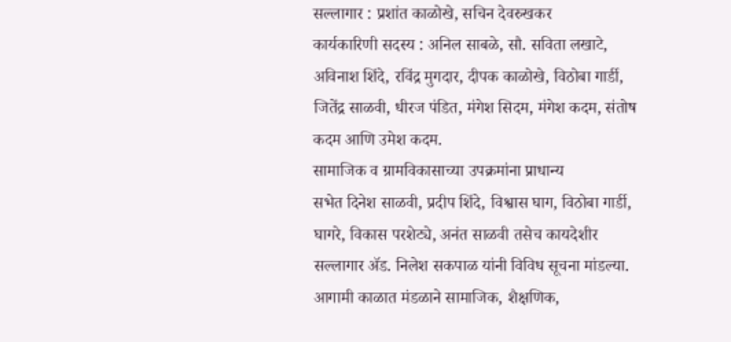सल्लागार : प्रशांत काळोखे, सचिन देवरुखकर
कार्यकारिणी सदस्य : अनिल साबळे, सौ. सविता लखाटे, अविनाश शिंदे, रविंद्र मुगदार, दीपक काळोखे, विठोबा गार्डी, जितेंद्र साळवी, धीरज पंडित, मंगेश सिदम, मंगेश कदम, संतोष कदम आणि उमेश कदम.
सामाजिक व ग्रामविकासाच्या उपक्रमांना प्राधान्य
सभेत दिनेश साळवी, प्रदीप शिंदे, विश्वास घाग, विठोबा गार्डी, घागरे, विकास परशेट्ये, अनंत साळवी तसेच कायदेशीर सल्लागार ॲड. निलेश सकपाळ यांनी विविध सूचना मांडल्या.
आगामी काळात मंडळाने सामाजिक, शैक्षणिक,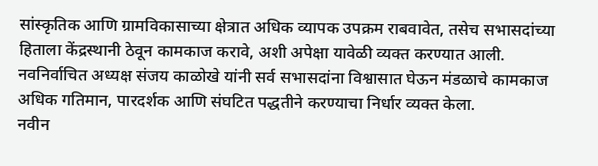सांस्कृतिक आणि ग्रामविकासाच्या क्षेत्रात अधिक व्यापक उपक्रम राबवावेत, तसेच सभासदांच्या हिताला केंद्रस्थानी ठेवून कामकाज करावे, अशी अपेक्षा यावेळी व्यक्त करण्यात आली.
नवनिर्वाचित अध्यक्ष संजय काळोखे यांनी सर्व सभासदांना विश्वासात घेऊन मंडळाचे कामकाज अधिक गतिमान, पारदर्शक आणि संघटित पद्धतीने करण्याचा निर्धार व्यक्त केला.
नवीन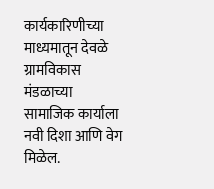कार्यकारिणीच्या माध्यमातून देवळे ग्रामविकास मंडळाच्या सामाजिक कार्याला नवी दिशा आणि वेग मिळेल.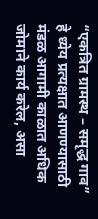“एकत्रित ग्रामस्थ – समृद्ध गाव” हे ध्येय प्रत्यक्षात आणण्यासाठी मंडळ आगामी काळात अधिक जोमाने कार्य करेल, असा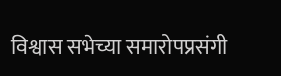विश्वास सभेच्या समारोपप्रसंगी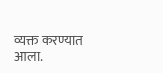व्यक्त करण्यात आला.